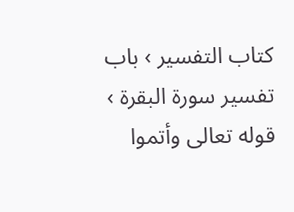كتاب التفسير › باب تفسير سورة البقرة › قوله تعالى وأتموا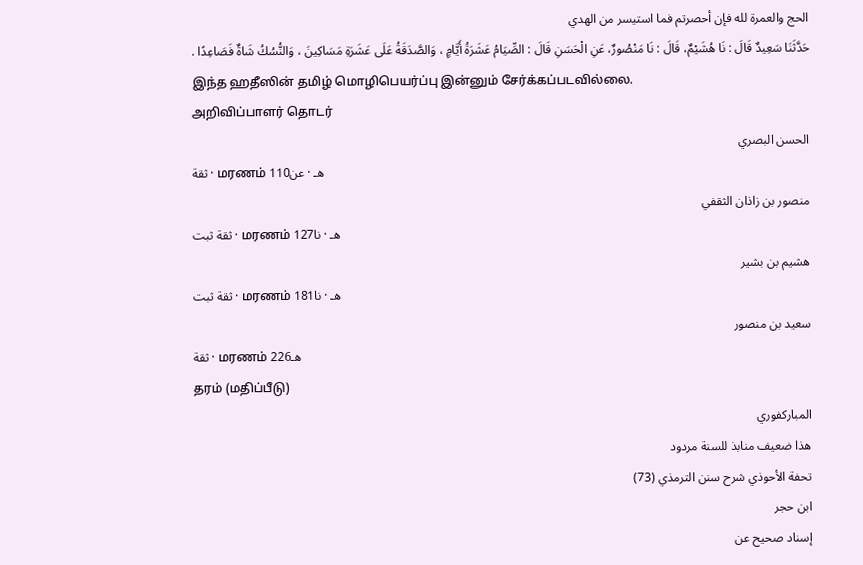الحج والعمرة لله فإن أحصرتم فما استيسر من الهدي
حَدَّثَنَا سَعِيدٌ قَالَ : نَا هُشَيْمٌ، قَالَ : نَا مَنْصُورٌ، عَنِ الْحَسَنِ قَالَ : الصِّيَامُ عَشَرَةُ أَيَّامٍ ، وَالصَّدَقَةُ عَلَى عَشَرَةِ مَسَاكِينَ ، وَالنُّسُكُ شَاةٌ فَصَاعِدًا .
இந்த ஹதீஸின் தமிழ் மொழிபெயர்ப்பு இன்னும் சேர்க்கப்படவில்லை.
அறிவிப்பாளர் தொடர்
الحسن البصري
ثقة · மரணம் 110هـ · عن
منصور بن زاذان الثقفي
ثقة ثبت · மரணம் 127هـ · نا
هشيم بن بشير
ثقة ثبت · மரணம் 181هـ · نا
سعيد بن منصور
ثقة · மரணம் 226هـ
தரம் (மதிப்பீடு)
المباركفوري
هذا ضعيف منابذ للسنة مردود
تحفة الأحوذي شرح سنن الترمذي (73)
ابن حجر
إسناد صحيح عن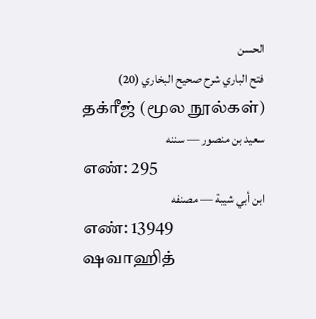الحسن
فتح الباري شرح صحيح البخاري (20)
தக்ரீஜ் (மூல நூல்கள்)
سعيد بن منصور — سننه
எண்: 295
ابن أبي شيبة — مصنفه
எண்: 13949
ஷவாஹித்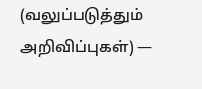(வலுப்படுத்தும் அறிவிப்புகள்) —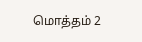மொத்தம் 2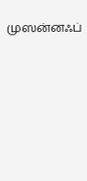முஸன்னஃப்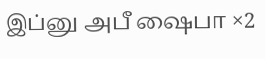இப்னு அபீ ஷைபா ×2